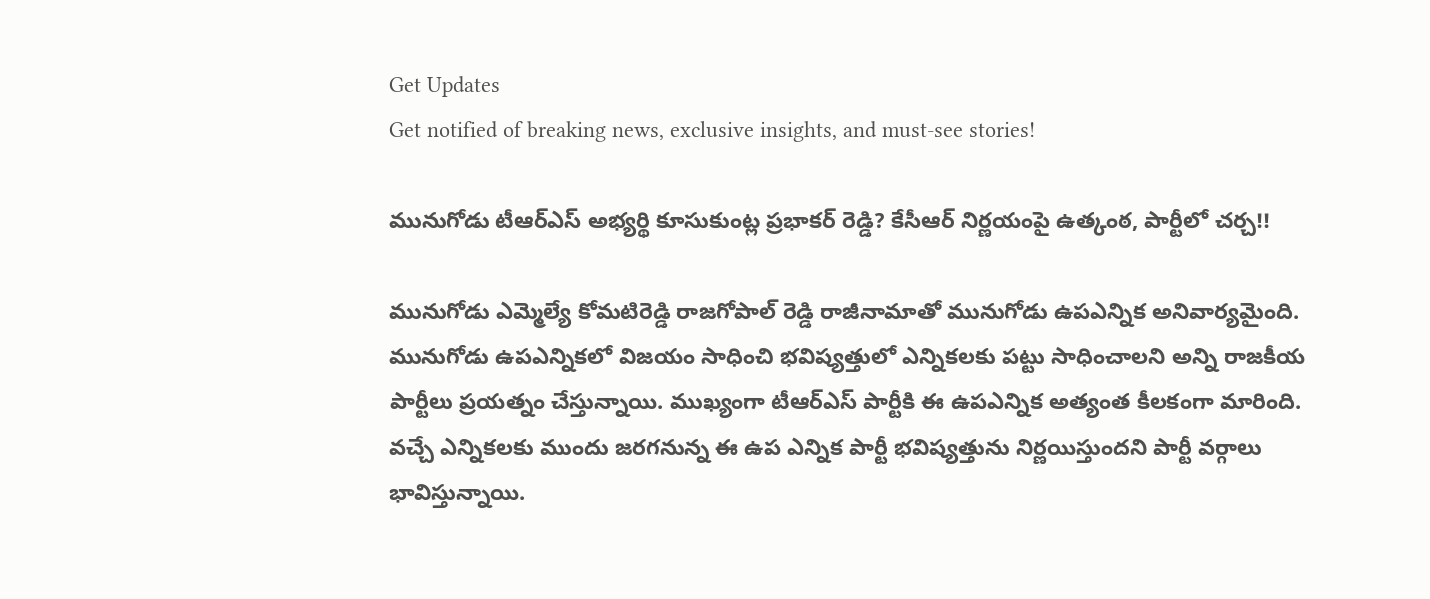Get Updates
Get notified of breaking news, exclusive insights, and must-see stories!

మునుగోడు టీఆర్ఎస్ అభ్యర్థి కూసుకుంట్ల ప్రభాకర్ రెడ్డి? కేసీఆర్ నిర్ణయంపై ఉత్కంఠ, పార్టీలో చర్చ!!

మునుగోడు ఎమ్మెల్యే కోమటిరెడ్డి రాజగోపాల్ రెడ్డి రాజీనామాతో మునుగోడు ఉపఎన్నిక అనివార్యమైంది. మునుగోడు ఉపఎన్నికలో విజయం సాధించి భవిష్యత్తులో ఎన్నికలకు పట్టు సాధించాలని అన్ని రాజకీయ పార్టీలు ప్రయత్నం చేస్తున్నాయి. ముఖ్యంగా టీఆర్ఎస్ పార్టీకి ఈ ఉపఎన్నిక అత్యంత కీలకంగా మారింది. వచ్చే ఎన్నికలకు ముందు జరగనున్న ఈ ఉప ఎన్నిక పార్టీ భవిష్యత్తును నిర్ణయిస్తుందని పార్టీ వర్గాలు భావిస్తున్నాయి.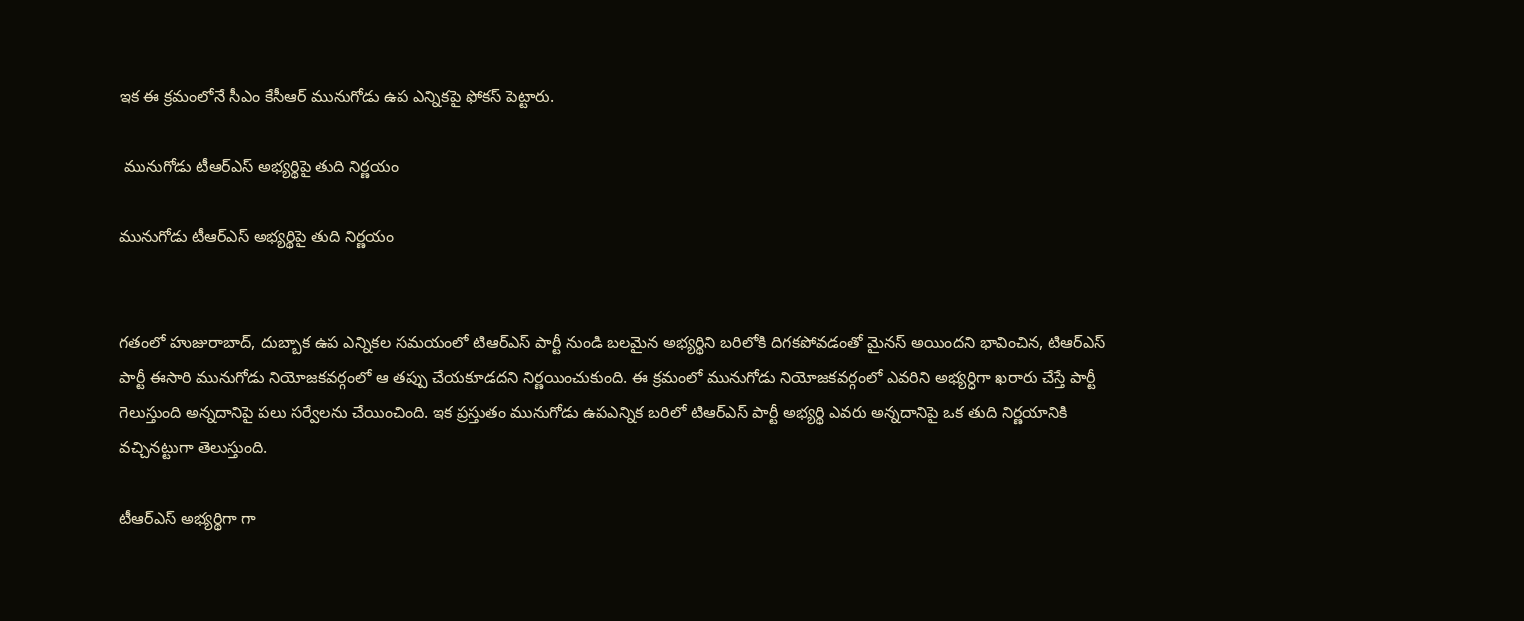ఇక ఈ క్రమంలోనే సీఎం కేసీఆర్ మునుగోడు ఉప ఎన్నికపై ఫోకస్ పెట్టారు.

 మునుగోడు టీఆర్ఎస్ అభ్యర్థిపై తుది నిర్ణయం

మునుగోడు టీఆర్ఎస్ అభ్యర్థిపై తుది నిర్ణయం


గతంలో హుజురాబాద్, దుబ్బాక ఉప ఎన్నికల సమయంలో టిఆర్ఎస్ పార్టీ నుండి బలమైన అభ్యర్థిని బరిలోకి దిగకపోవడంతో మైనస్ అయిందని భావించిన, టిఆర్ఎస్ పార్టీ ఈసారి మునుగోడు నియోజకవర్గంలో ఆ తప్పు చేయకూడదని నిర్ణయించుకుంది. ఈ క్రమంలో మునుగోడు నియోజకవర్గంలో ఎవరిని అభ్యర్ధిగా ఖరారు చేస్తే పార్టీ గెలుస్తుంది అన్నదానిపై పలు సర్వేలను చేయించింది. ఇక ప్రస్తుతం మునుగోడు ఉపఎన్నిక బరిలో టిఆర్ఎస్ పార్టీ అభ్యర్థి ఎవరు అన్నదానిపై ఒక తుది నిర్ణయానికి వచ్చినట్టుగా తెలుస్తుంది.

టీఆర్ఎస్ అభ్యర్థిగా గా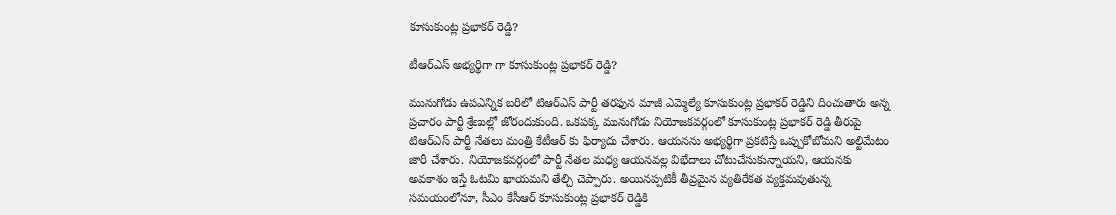కూసుకుంట్ల ప్రభాకర్ రెడ్డి?

టీఆర్ఎస్ అభ్యర్థిగా గా కూసుకుంట్ల ప్రభాకర్ రెడ్డి?

మునుగోడు ఉపఎన్నిక బరిలో టిఆర్ఎస్ పార్టీ తరఫున మాజీ ఎమ్మెల్యే కూసుకుంట్ల ప్రభాకర్ రెడ్డిని దించుతారు అన్న ప్రచారం పార్టీ శ్రేణుల్లో జోరందుకుంది. ఒకపక్క మునుగోడు నియోజకవర్గంలో కూసుకుంట్ల ప్రభాకర్ రెడ్డి తీరుపై టిఆర్ఎస్ పార్టీ నేతలు మంత్రి కేటీఆర్ కు ఫిర్యాదు చేశారు. ఆయనను అభ్యర్థిగా ప్రకటిస్తే ఒప్పుకోబోమని అల్టిమేటం జారీ చేశారు. నియోజకవర్గంలో పార్టీ నేతల మధ్య ఆయనవల్ల విభేదాలు చోటుచేసుకున్నాయని, ఆయనకు అవకాశం ఇస్తే ఓటమి ఖాయమని తేల్చి చెప్పారు. అయినప్పటికీ తీవ్రమైన వ్యతిరేకత వ్యక్తమవుతున్న సమయంలోనూ, సీఎం కేసీఆర్ కూసుకుంట్ల ప్రభాకర్ రెడ్డికి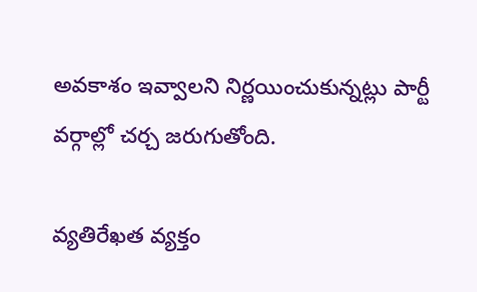అవకాశం ఇవ్వాలని నిర్ణయించుకున్నట్లు పార్టీ వర్గాల్లో చర్చ జరుగుతోంది.

వ్యతిరేఖత వ్యక్తం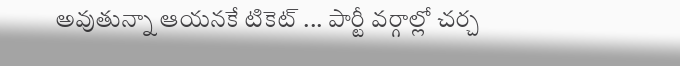అవుతున్నా ఆయనకే టికెట్ ... పార్టీ వర్గాల్లో చర్చ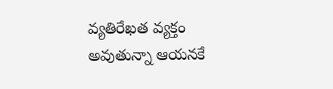వ్యతిరేఖత వ్యక్తం అవుతున్నా ఆయనకే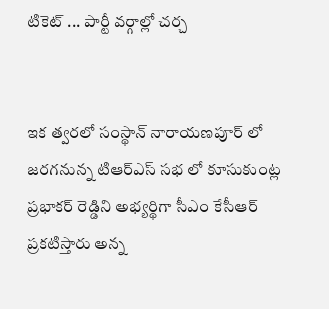టికెట్ ... పార్టీ వర్గాల్లో చర్చ


ఇక త్వరలో సంస్థాన్ నారాయణపూర్ లో జరగనున్న టిఆర్ఎస్ సభ లో కూసుకుంట్ల ప్రభాకర్ రెడ్డిని అభ్యర్థిగా సీఎం కేసీఆర్ ప్రకటిస్తారు అన్న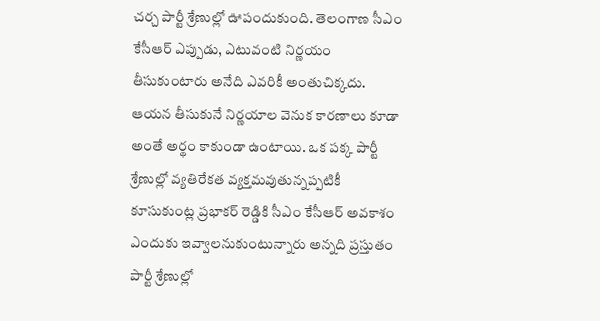చర్చ పార్టీ శ్రేణుల్లో ఊపందుకుంది. తెలంగాణ సీఎం కేసీఆర్ ఎప్పుడు, ఎటువంటి నిర్ణయం తీసుకుంటారు అనేది ఎవరికీ అంతుచిక్కదు. ఆయన తీసుకునే నిర్ణయాల వెనుక కారణాలు కూడా అంతే అర్థం కాకుండా ఉంటాయి. ఒక పక్క పార్టీ శ్రేణుల్లో వ్యతిరేకత వ్యక్తమవుతున్నప్పటికీ కూసుకుంట్ల ప్రభాకర్ రెడ్డికి సీఎం కేసీఆర్ అవకాశం ఎందుకు ఇవ్వాలనుకుంటున్నారు అన్నది ప్రస్తుతం పార్టీ శ్రేణుల్లో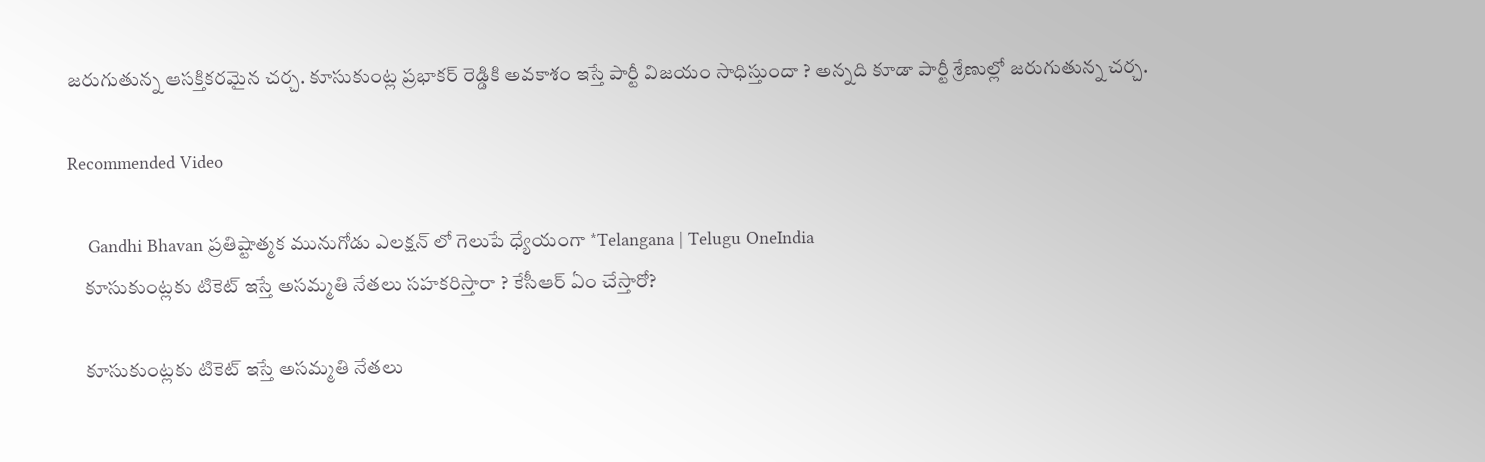జరుగుతున్న ఆసక్తికరమైన చర్చ. కూసుకుంట్ల ప్రభాకర్ రెడ్డికి అవకాశం ఇస్తే పార్టీ విజయం సాధిస్తుందా ? అన్నది కూడా పార్టీ శ్రేణుల్లో జరుగుతున్న చర్చ.

Recommended Video

    Gandhi Bhavan ప్రతిష్టాత్మక మునుగోడు ఎలక్షన్ లో గెలుపే ధ్యేయంగా *Telangana | Telugu OneIndia
    కూసుకుంట్లకు టికెట్ ఇస్తే అసమ్మతి నేతలు సహకరిస్తారా ? కేసీఆర్ ఏం చేస్తారో?

    కూసుకుంట్లకు టికెట్ ఇస్తే అసమ్మతి నేతలు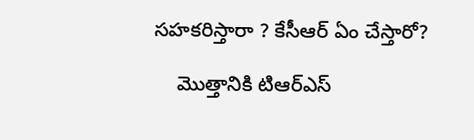సహకరిస్తారా ? కేసీఆర్ ఏం చేస్తారో?

    మొత్తానికి టిఆర్ఎస్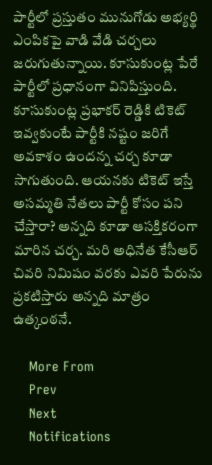పార్టీలో ప్రస్తుతం మునుగోడు అభ్యర్థి ఎంపికపై వాడి వేడి చర్చలు జరుగుతున్నాయి. కూసుకుంట్ల పేరే పార్టీలో ప్రధానంగా వినిపిస్తుంది. కూసుకుంట్ల ప్రభాకర్ రెడ్డికి టికెట్ ఇవ్వకుంటే పార్టీకి నష్టం జరిగే అవకాశం ఉందన్న చర్చ కూడా సాగుతుంది. ఆయనకు టికెట్ ఇస్తే అసమ్మతి నేతలు పార్టీ కోసం పని చేస్తారా? అన్నది కూడా ఆసక్తికరంగా మారిన చర్చ. మరి అధినేత కేసీఆర్ చివరి నిమిషం వరకు ఎవరి పేరును ప్రకటిస్తారు అన్నది మాత్రం ఉత్కంఠనే.

    More From
    Prev
    Next
    Notifications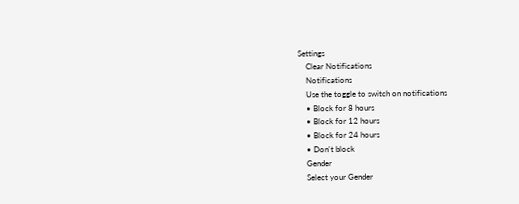Settings
    Clear Notifications
    Notifications
    Use the toggle to switch on notifications
    • Block for 8 hours
    • Block for 12 hours
    • Block for 24 hours
    • Don't block
    Gender
    Select your Gender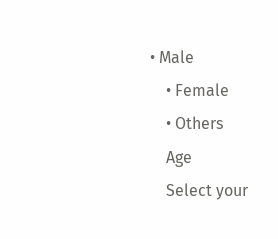• Male
    • Female
    • Others
    Age
    Select your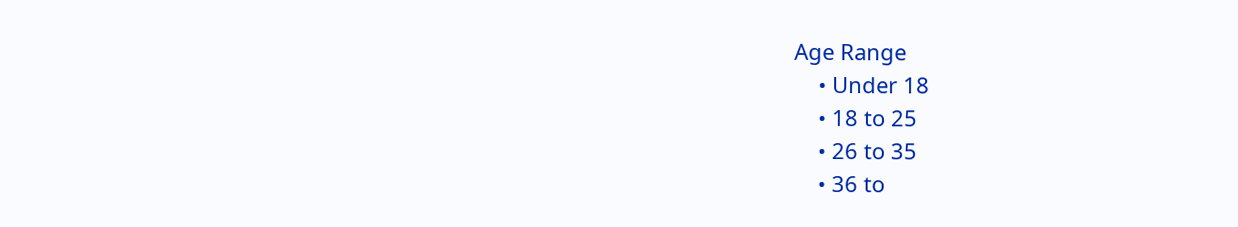Age Range
    • Under 18
    • 18 to 25
    • 26 to 35
    • 36 to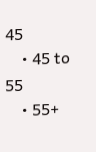45
    • 45 to 55
    • 55+